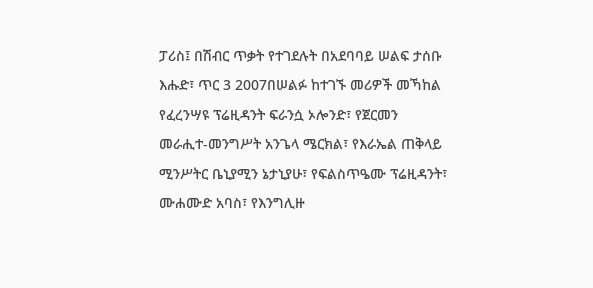ፓሪስ፤ በሽብር ጥቃት የተገደሉት በአደባባይ ሠልፍ ታሰቡ
እሑድ፣ ጥር 3 2007በሠልፉ ከተገኙ መሪዎች መኻከል የፈረንሣዩ ፕሬዚዳንት ፍራንሷ ኦሎንድ፣ የጀርመን መራሒተ-መንግሥት አንጌላ ሜርክል፣ የእራኤል ጠቅላይ ሚንሥትር ቤኒያሚን ኔታኒያሁ፣ የፍልስጥዔሙ ፕሬዚዳንት፣ ሙሐሙድ አባስ፣ የእንግሊዙ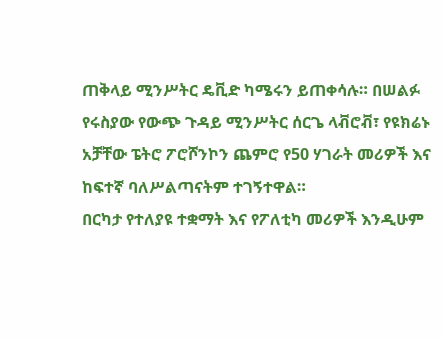ጠቅላይ ሚንሥትር ዴቪድ ካሜሩን ይጠቀሳሉ። በሠልፉ የሩስያው የውጭ ጉዳይ ሚንሥትር ሰርጌ ላቭሮቭ፣ የዩክሬኑ አቻቸው ፔትሮ ፖሮሾንኮን ጨምሮ የ50 ሃገራት መሪዎች እና ከፍተኛ ባለሥልጣናትም ተገኝተዋል።
በርካታ የተለያዩ ተቋማት እና የፖለቲካ መሪዎች እንዲሁም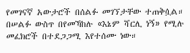የመገናኛ አውታሮች በሰልፉ መገኘታቸው ተጠቅሷል። በሠልፉ ውስጥ በየመኻከሉ «እኔም ሻርሊ ነኝ» የሚሉ መፈክሮች በተደጋጋሚ እየተሰሙ ነው።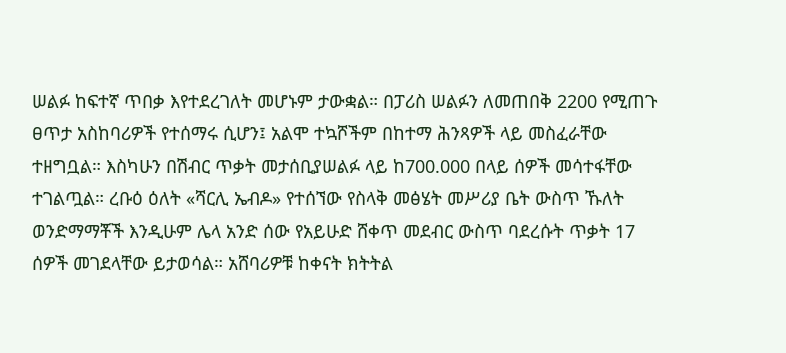ሠልፉ ከፍተኛ ጥበቃ እየተደረገለት መሆኑም ታውቋል። በፓሪስ ሠልፉን ለመጠበቅ 2200 የሚጠጉ ፀጥታ አስከባሪዎች የተሰማሩ ሲሆን፤ አልሞ ተኳሾችም በከተማ ሕንጻዎች ላይ መስፈራቸው ተዘግቧል። እስካሁን በሽብር ጥቃት መታሰቢያሠልፉ ላይ ከ700.000 በላይ ሰዎች መሳተፋቸው ተገልጧል። ረቡዕ ዕለት «ሻርሊ ኤብዶ» የተሰኘው የስላቅ መፅሄት መሥሪያ ቤት ውስጥ ኹለት ወንድማማቾች እንዲሁም ሌላ አንድ ሰው የአይሁድ ሸቀጥ መደብር ውስጥ ባደረሱት ጥቃት 17 ሰዎች መገደላቸው ይታወሳል። አሸባሪዎቹ ከቀናት ክትትል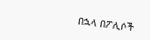በኋላ በፖሊሶች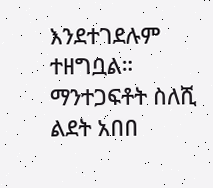እንደተገደሉም ተዘግቧል።
ማንተጋፍቶት ስለሺ
ልደት አበበ